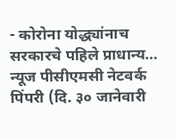- कोरोना योद्ध्यांनाच सरकारचे पहिले प्राधान्य…
न्यूज पीसीएमसी नेटवर्क
पिंपरी (दि. ३० जानेवारी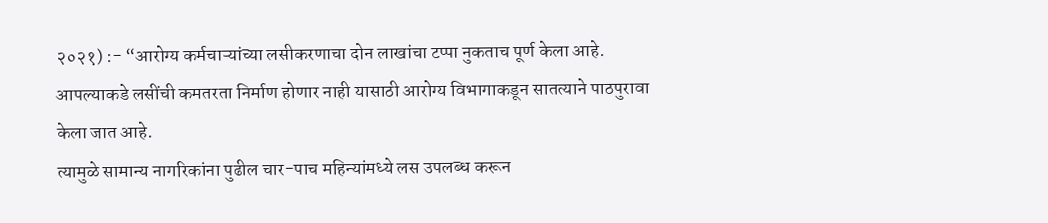२०२१) :- “आरोग्य कर्मचाऱ्यांच्या लसीकरणाचा दोन लाखांचा टप्पा नुकताच पूर्ण केला आहे. आपल्याकडे लसींची कमतरता निर्माण होणार नाही यासाठी आरोग्य विभागाकडून सातत्याने पाठपुरावा केला जात आहे.
त्यामुळे सामान्य नागरिकांना पुढील चार-पाच महिन्यांमध्ये लस उपलब्ध करून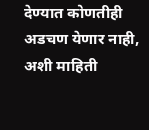देण्यात कोणतीही अडचण येणार नाही, अशी माहिती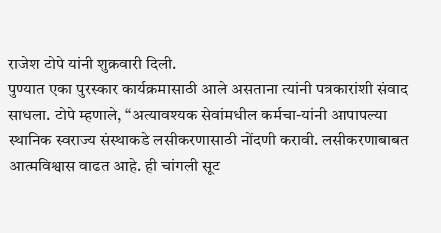राजेश टोपे यांनी शुक्रवारी दिली.
पुण्यात एका पुरस्कार कार्यक्रमासाठी आले असताना त्यांनी पत्रकारांशी संवाद साधला. टोपे म्हणाले, “अत्यावश्यक सेवांमधील कर्मचा-यांनी आपापल्या स्थानिक स्वराज्य संस्थाकडे लसीकरणासाठी नोंदणी करावी. लसीकरणाबाबत आत्मविश्वास वाढत आहे. ही चांगली सूट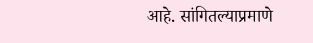आहे. सांगितल्याप्रमाणे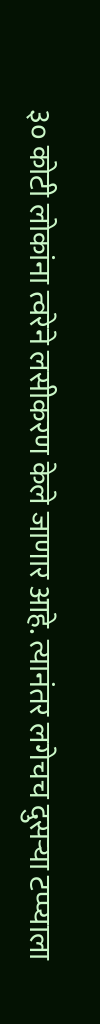३० कोटी लोकांना त्वरेने लसीकरण केले जाणार आहे. त्यानंतर लगेचच दुसऱ्या टप्प्याला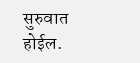सुरुवात होईल.